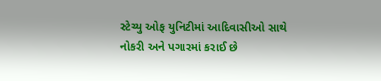સ્ટેચ્યુ ઓફ યુનિટીમાં આદિવાસીઓ સાથે નોકરી અને પગારમાં કરાઈ છે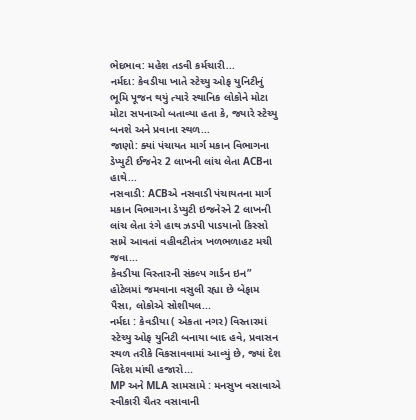ભેદભાવ: મહેશ તડવી કર્મચારી...
નર્મદા: કેવડીયા ખાતે સ્ટેચ્યુ ઓફ યુનિટીનું ભૂમિ પૂજન થયું ત્યારે સ્થાનિક લોકોને મોટા મોટા સપનાઓ બતાવ્યા હતા કે, જ્યારે સ્ટેચ્યુ બનશે અને પ્રવાના સ્થળ...
જાણો: ક્યાં પંચાયત માર્ગ મકાન વિભાગના ડેપ્યુટી ઈજનેર 2 લાખની લાંચ લેતા ACBના હાથે...
નસવાડી: ACBએ નસવાડી પંચાયતના માર્ગ મકાન વિભાગના ડેપ્યુટી ઇજનેરને 2 લાખની લાંચ લેતા રંગે હાથ ઝડપી પાડયાનો કિસ્સો સામે આવતાં વહીવટીતંત્ર ખળભળાહટ મચી જવા...
કેવડીયા વિસ્તારની સંકલ્પ ગાર્ડન ઇન” હોટેલમાં જમવાના વસુલી રહ્યા છે બેફામ પૈસા, લોકોએ સોશીયલ...
નર્મદા : કેવડીયા ( એકતા નગર) વિસ્તારમાં સ્ટેચ્યુ ઓફ યુનિટી બનાયા બાદ હવે, પ્રવાસન સ્થળ તરીકે વિકસાવવામાં આવ્યું છે, જ્યાં દેશ વિદેશ માંથી હજારો...
MP અને MLA સામસામે : મનસુખ વસાવાએ સ્વીકારી ચૈતર વસાવાની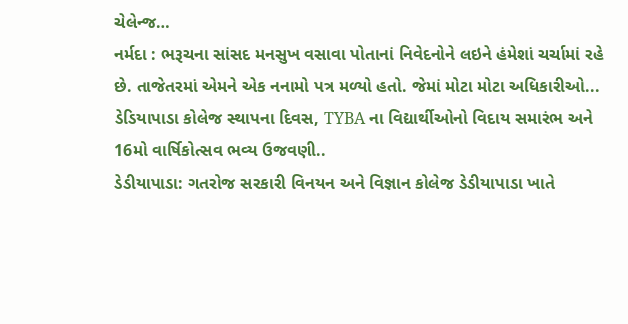ચેલેન્જ…
નર્મદા : ભરૂચના સાંસદ મનસુખ વસાવા પોતાનાં નિવેદનોને લઇને હંમેશાં ચર્ચામાં રહે છે. તાજેતરમાં એમને એક નનામો પત્ર મળ્યો હતો. જેમાં મોટા મોટા અધિકારીઓ...
ડેડિયાપાડા કોલેજ સ્થાપના દિવસ, TYBA ના વિદ્યાર્થીઓનો વિદાય સમારંભ અને 16મો વાર્ષિકોત્સવ ભવ્ય ઉજવણી..
ડેડીયાપાડા: ગતરોજ સરકારી વિનયન અને વિજ્ઞાન કોલેજ ડેડીયાપાડા ખાતે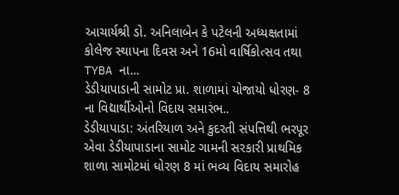આચાર્યશ્રી ડો. અનિલાબેન કે પટેલની અધ્યક્ષતામાં કોલેજ સ્થાપના દિવસ અને 16મો વાર્ષિકોત્સવ તથા TYBA ના...
ડેડીયાપાડાની સામોટ પ્રા. શાળામાં યોજાયો ધોરણ- 8 ના વિદ્યાર્થીઓનો વિદાય સમારંભ..
ડેડીયાપાડા: અંતરિયાળ અને કુદરતી સંપત્તિથી ભરપૂર એવા ડેડીયાપાડાના સામોટ ગામની સરકારી પ્રાથમિક શાળા સામોટમાં ધોરણ 8 માં ભવ્ય વિદાય સમારોહ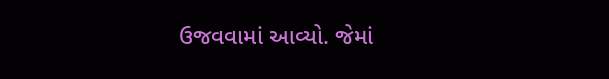ઉજવવામાં આવ્યો. જેમાં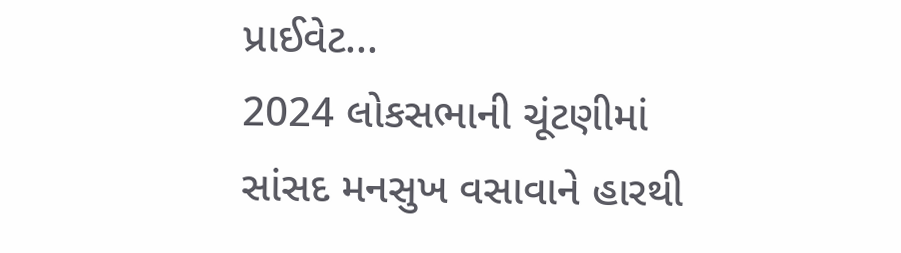પ્રાઈવેટ...
2024 લોકસભાની ચૂંટણીમાં સાંસદ મનસુખ વસાવાને હારથી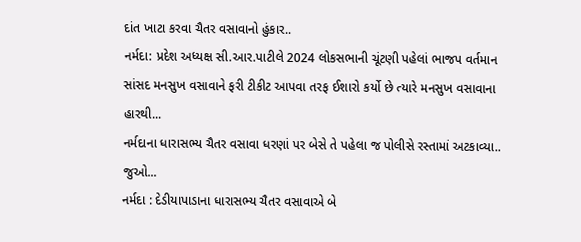દાંત ખાટા કરવા ચૈતર વસાવાનો હુંકાર..
નર્મદા: પ્રદેશ અધ્યક્ષ સી.આર.પાટીલે 2024 લોકસભાની ચૂંટણી પહેલાં ભાજપ વર્તમાન સાંસદ મનસુખ વસાવાને ફરી ટીકીટ આપવા તરફ ઈશારો કર્યો છે ત્યારે મનસુખ વસાવાના હારથી...
નર્મદાના ધારાસભ્ય ચૈતર વસાવા ધરણાં પર બેસે તે પહેલા જ પોલીસે રસ્તામાં અટકાવ્યા.. જુઓ...
નર્મદા : દેડીયાપાડાના ધારાસભ્ય ચૈતર વસાવાએ બે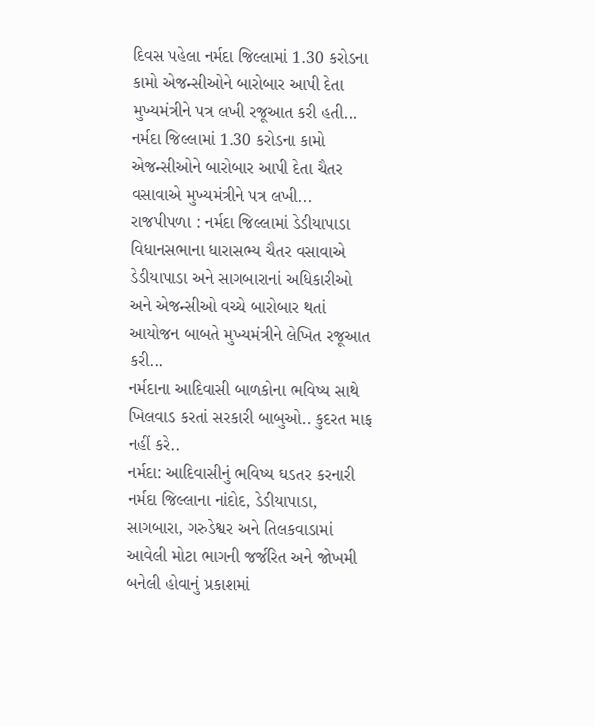દિવસ પહેલા નર્મદા જિલ્લામાં 1.30 કરોડના કામો એજન્સીઓને બારોબાર આપી દેતા મુખ્યમંત્રીને પત્ર લખી રજૂઆત કરી હતી...
નર્મદા જિલ્લામાં 1.30 કરોડના કામો એજન્સીઓને બારોબાર આપી દેતા ચૈતર વસાવાએ મુખ્યમંત્રીને પત્ર લખી...
રાજપીપળા : નર્મદા જિલ્લામાં ડેડીયાપાડા વિધાનસભાના ધારાસભ્ય ચૈતર વસાવાએ ડેડીયાપાડા અને સાગબારાનાં અધિકારીઓ અને એજન્સીઓ વચ્ચે બારોબાર થતાં આયોજન બાબતે મુખ્યમંત્રીને લેખિત રજૂઆત કરી...
નર્મદાના આદિવાસી બાળકોના ભવિષ્ય સાથે ખિલવાડ કરતાં સરકારી બાબુઓ.. કુદરત માફ નહીં કરે..
નર્મદા: આદિવાસીનું ભવિષ્ય ઘડતર કરનારી નર્મદા જિલ્લાના નાંદોદ, ડેડીયાપાડા, સાગબારા, ગરુડેશ્વર અને તિલકવાડામાં આવેલી મોટા ભાગની જર્જરિત અને જોખમી બનેલી હોવાનું પ્રકાશમાં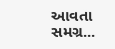આવતા સમગ્ર...